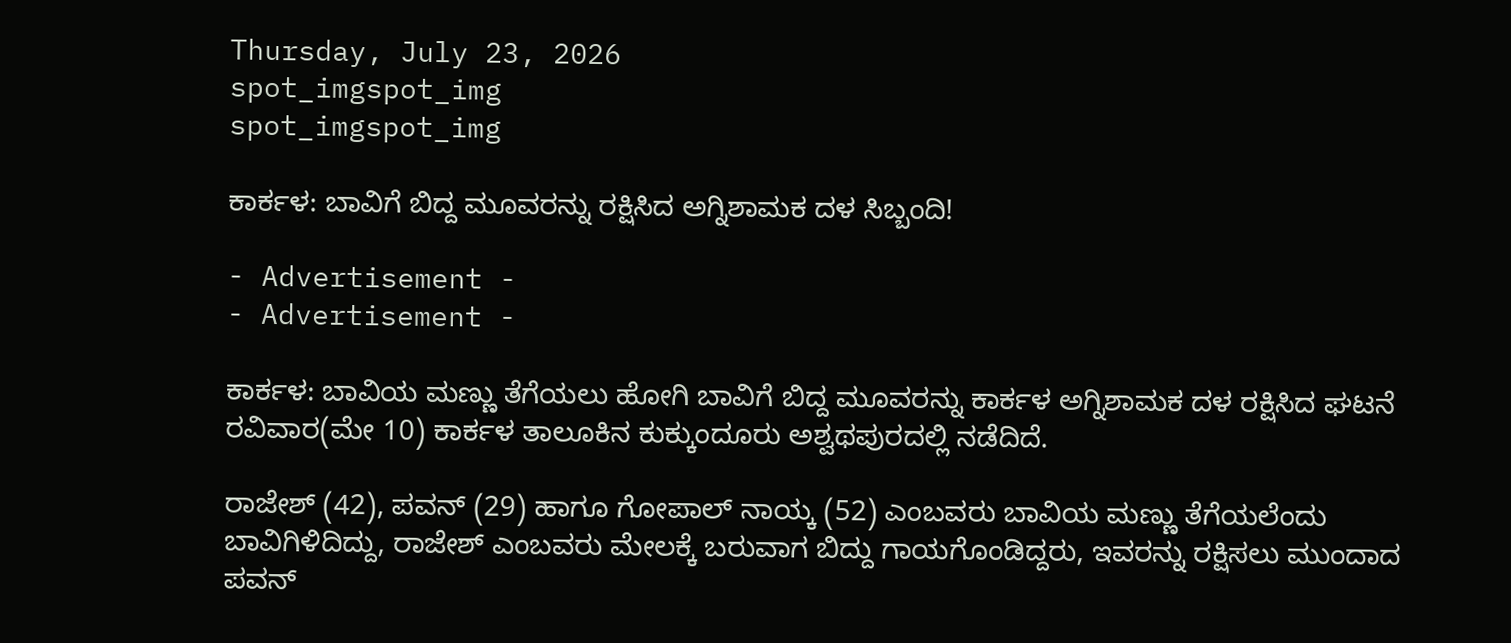Thursday, July 23, 2026
spot_imgspot_img
spot_imgspot_img

ಕಾರ್ಕಳ: ಬಾವಿಗೆ ಬಿದ್ದ ಮೂವರನ್ನು ರಕ್ಷಿಸಿದ ಅಗ್ನಿಶಾಮಕ ದಳ ಸಿಬ್ಬಂದಿ!

- Advertisement -
- Advertisement -

ಕಾರ್ಕಳ: ಬಾವಿಯ ಮಣ್ಣು ತೆಗೆಯಲು ಹೋಗಿ ಬಾವಿಗೆ ಬಿದ್ದ ಮೂವರನ್ನು ಕಾರ್ಕಳ ಅಗ್ನಿಶಾಮಕ ದಳ ರಕ್ಷಿಸಿದ ಘಟನೆ ರವಿವಾರ(ಮೇ 10) ಕಾರ್ಕಳ ತಾಲೂಕಿನ ಕುಕ್ಕುಂದೂರು ಅಶ್ವಥಪುರದಲ್ಲಿ ನಡೆದಿದೆ.

ರಾಜೇಶ್ (42), ಪವನ್ (29) ಹಾಗೂ ಗೋಪಾಲ್ ನಾಯ್ಕ (52) ಎಂಬವರು ಬಾವಿಯ ಮಣ್ಣು ತೆಗೆಯಲೆಂದು ಬಾವಿಗಿಳಿದಿದ್ದು, ರಾಜೇಶ್ ಎಂಬವರು ಮೇಲಕ್ಕೆ ಬರುವಾಗ ಬಿದ್ದು ಗಾಯಗೊಂಡಿದ್ದರು, ಇವರನ್ನು ರಕ್ಷಿಸಲು ಮುಂದಾದ ಪವನ್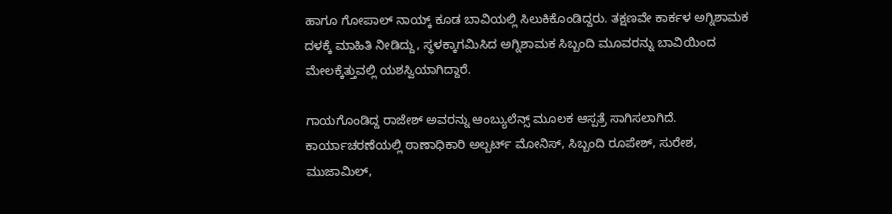ಹಾಗೂ ಗೋಪಾಲ್ ನಾಯ್ಕ್ ಕೂಡ ಬಾವಿಯಲ್ಲಿ ಸಿಲುಕಿಕೊಂಡಿದ್ದರು. ತಕ್ಷಣವೇ ಕಾರ್ಕಳ ಅಗ್ನಿಶಾಮಕ ದಳಕ್ಕೆ ಮಾಹಿತಿ ನೀಡಿದ್ದು, ಸ್ಥಳಕ್ಕಾಗಮಿಸಿದ ಅಗ್ನಿಶಾಮಕ ಸಿಬ್ಬಂದಿ ಮೂವರನ್ನು ಬಾವಿಯಿಂದ ಮೇಲಕ್ಕೆತ್ತುವಲ್ಲಿ ಯಶಸ್ವಿಯಾಗಿದ್ದಾರೆ.

ಗಾಯಗೊಂಡಿದ್ದ ರಾಜೇಶ್ ಅವರನ್ನು ಆಂಬ್ಯುಲೆನ್ಸ್ ಮೂಲಕ ಆಸ್ಪತ್ರೆ ಸಾಗಿಸಲಾಗಿದೆ. ಕಾರ್ಯಾಚರಣೆಯಲ್ಲಿ ಠಾಣಾಧಿಕಾರಿ ಅಲ್ಬರ್ಟ್ ಮೋನಿಸ್, ಸಿಬ್ಬಂದಿ ರೂಪೇಶ್, ಸುರೇಶ, ಮುಜಾಮಿಲ್,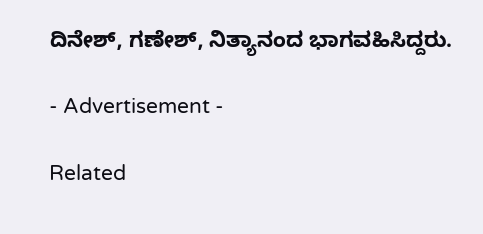ದಿನೇಶ್, ಗಣೇಶ್, ನಿತ್ಯಾನಂದ ಭಾಗವಹಿಸಿದ್ದರು.

- Advertisement -

Related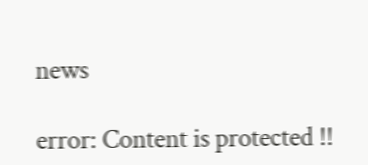news

error: Content is protected !!